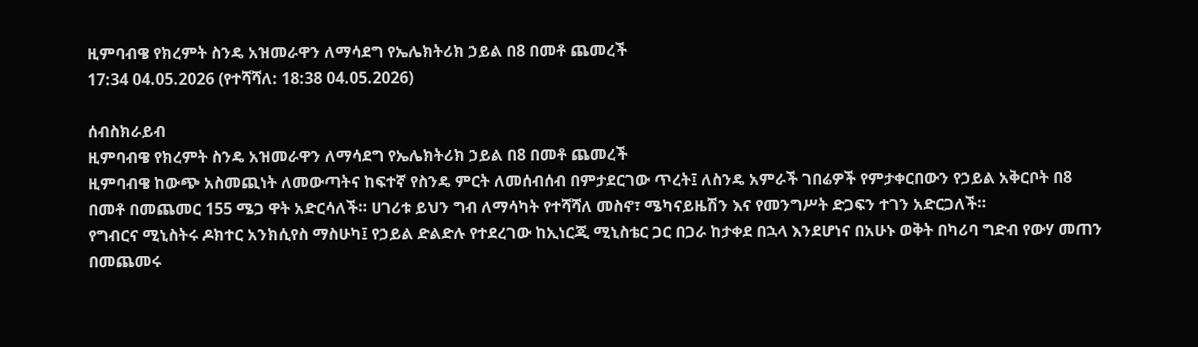ዚምባብዌ የክረምት ስንዴ አዝመራዋን ለማሳደግ የኤሌክትሪክ ኃይል በ8 በመቶ ጨመረች
17:34 04.05.2026 (የተሻሻለ: 18:38 04.05.2026)

ሰብስክራይብ
ዚምባብዌ የክረምት ስንዴ አዝመራዋን ለማሳደግ የኤሌክትሪክ ኃይል በ8 በመቶ ጨመረች
ዚምባብዌ ከውጭ አስመጪነት ለመውጣትና ከፍተኛ የስንዴ ምርት ለመሰብሰብ በምታደርገው ጥረት፤ ለስንዴ አምራች ገበሬዎች የምታቀርበውን የኃይል አቅርቦት በ8 በመቶ በመጨመር 155 ሜጋ ዋት አድርሳለች። ሀገሪቱ ይህን ግብ ለማሳካት የተሻሻለ መስኖ፣ ሜካናይዜሽን እና የመንግሥት ድጋፍን ተገን አድርጋለች።
የግብርና ሚኒስትሩ ዶክተር አንክሲየስ ማስሁካ፤ የኃይል ድልድሉ የተደረገው ከኢነርጂ ሚኒስቴር ጋር በጋራ ከታቀደ በኋላ እንደሆነና በአሁኑ ወቅት በካሪባ ግድብ የውሃ መጠን በመጨመሩ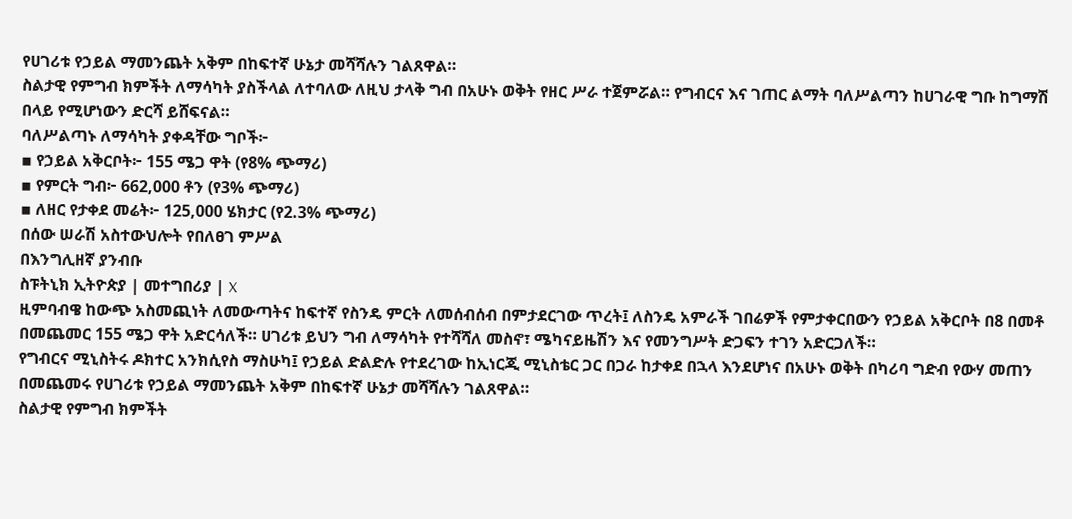የሀገሪቱ የኃይል ማመንጨት አቅም በከፍተኛ ሁኔታ መሻሻሉን ገልጸዋል።
ስልታዊ የምግብ ክምችት ለማሳካት ያስችላል ለተባለው ለዚህ ታላቅ ግብ በአሁኑ ወቅት የዘር ሥራ ተጀምሯል። የግብርና እና ገጠር ልማት ባለሥልጣን ከሀገራዊ ግቡ ከግማሽ በላይ የሚሆነውን ድርሻ ይሸፍናል።
ባለሥልጣኑ ለማሳካት ያቀዳቸው ግቦች፦
▪ የኃይል አቅርቦት፦ 155 ሜጋ ዋት (የ8% ጭማሪ)
▪ የምርት ግብ፦ 662,000 ቶን (የ3% ጭማሪ)
▪ ለዘር የታቀደ መሬት፦ 125,000 ሄክታር (የ2.3% ጭማሪ)
በሰው ሠራሽ አስተውህሎት የበለፀገ ምሥል
በእንግሊዘኛ ያንብቡ
ስፑትኒክ ኢትዮጵያ | መተግበሪያ | X
ዚምባብዌ ከውጭ አስመጪነት ለመውጣትና ከፍተኛ የስንዴ ምርት ለመሰብሰብ በምታደርገው ጥረት፤ ለስንዴ አምራች ገበሬዎች የምታቀርበውን የኃይል አቅርቦት በ8 በመቶ በመጨመር 155 ሜጋ ዋት አድርሳለች። ሀገሪቱ ይህን ግብ ለማሳካት የተሻሻለ መስኖ፣ ሜካናይዜሽን እና የመንግሥት ድጋፍን ተገን አድርጋለች።
የግብርና ሚኒስትሩ ዶክተር አንክሲየስ ማስሁካ፤ የኃይል ድልድሉ የተደረገው ከኢነርጂ ሚኒስቴር ጋር በጋራ ከታቀደ በኋላ እንደሆነና በአሁኑ ወቅት በካሪባ ግድብ የውሃ መጠን በመጨመሩ የሀገሪቱ የኃይል ማመንጨት አቅም በከፍተኛ ሁኔታ መሻሻሉን ገልጸዋል።
ስልታዊ የምግብ ክምችት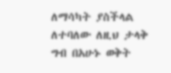ለማሳካት ያስችላል ለተባለው ለዚህ ታላቅ ግብ በአሁኑ ወቅት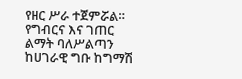የዘር ሥራ ተጀምሯል። የግብርና እና ገጠር ልማት ባለሥልጣን ከሀገራዊ ግቡ ከግማሽ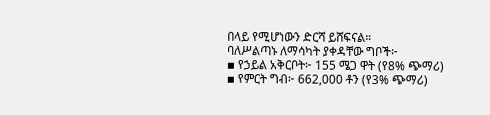በላይ የሚሆነውን ድርሻ ይሸፍናል።
ባለሥልጣኑ ለማሳካት ያቀዳቸው ግቦች፦
▪ የኃይል አቅርቦት፦ 155 ሜጋ ዋት (የ8% ጭማሪ)
▪ የምርት ግብ፦ 662,000 ቶን (የ3% ጭማሪ)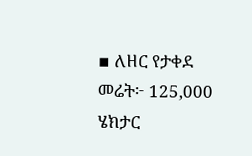▪ ለዘር የታቀደ መሬት፦ 125,000 ሄክታር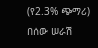(የ2.3% ጭማሪ)
በሰው ሠራሽ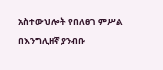አስተውህሎት የበለፀገ ምሥል
በእንግሊዘኛ ያንብቡ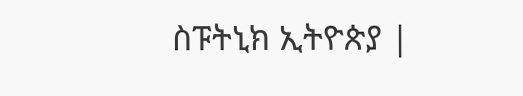ስፑትኒክ ኢትዮጵያ |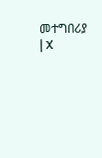መተግበሪያ | X